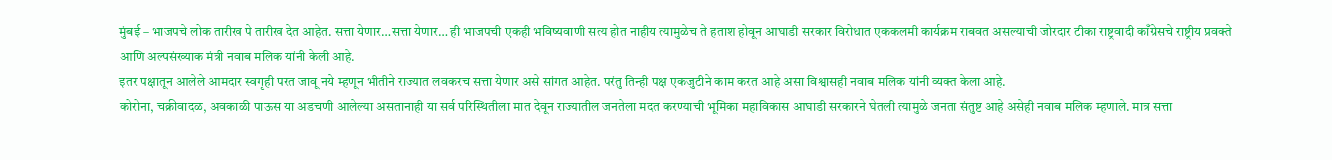मुंबई – भाजपचे लोक तारीख पे तारीख देत आहेत. सत्ता येणार…सत्ता येणार… ही भाजपची एकही भविष्यवाणी सत्य होत नाहीय त्यामुळेच ते हताश होवून आघाडी सरकार विरोधात एककलमी कार्यक्रम राबवत असल्याची जोरदार टीका राष्ट्रवादी काँग्रेसचे राष्ट्रीय प्रवक्ते आणि अल्पसंख्याक मंत्री नवाब मलिक यांनी केली आहे.
इतर पक्षातून आलेले आमदार स्वगृही परत जावू नये म्हणून भीतीने राज्यात लवकरच सत्ता येणार असे सांगत आहेत. परंतु तिन्ही पक्ष एकजुटीने काम करत आहे असा विश्वासही नवाब मलिक यांनी व्यक्त केला आहे.
कोरोना, चक्रीवादळ, अवकाळी पाऊस या अडचणी आलेल्या असतानाही या सर्व परिस्थितीला मात देवून राज्यातील जनतेला मदत करण्याची भूमिका महाविकास आघाडी सरकारने घेतली त्यामुळे जनता संतुष्ट आहे असेही नवाब मलिक म्हणाले. मात्र सत्ता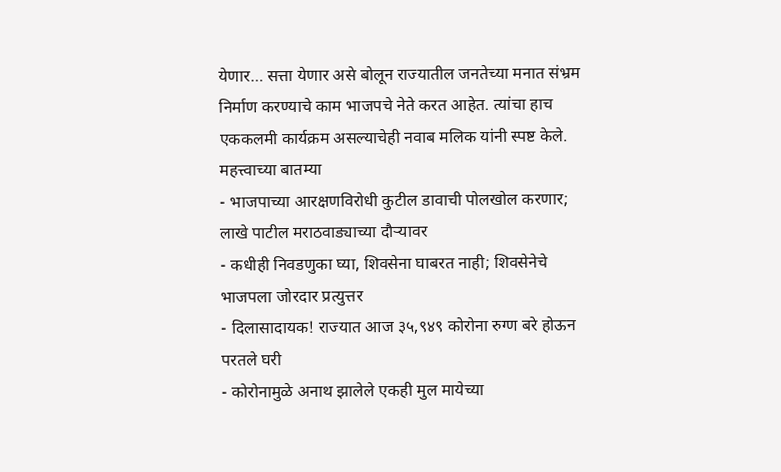येणार… सत्ता येणार असे बोलून राज्यातील जनतेच्या मनात संभ्रम निर्माण करण्याचे काम भाजपचे नेते करत आहेत. त्यांचा हाच एककलमी कार्यक्रम असल्याचेही नवाब मलिक यांनी स्पष्ट केले.
महत्त्वाच्या बातम्या
- भाजपाच्या आरक्षणविरोधी कुटील डावाची पोलखोल करणार; लाखे पाटील मराठवाड्याच्या दौऱ्यावर
- कधीही निवडणुका घ्या, शिवसेना घाबरत नाही; शिवसेनेचे भाजपला जोरदार प्रत्युत्तर
- दिलासादायक! राज्यात आज ३५,९४९ कोरोना रुग्ण बरे होऊन परतले घरी
- कोरोनामुळे अनाथ झालेले एकही मुल मायेच्या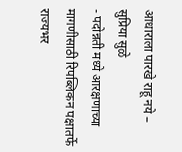आधाराला पारखे राहू नये – सुप्रिया सुळे
- पदोन्नती मध्ये आरक्षणाच्या मागणीसाठी रिपब्लिकन पक्षातर्फे राज्यभर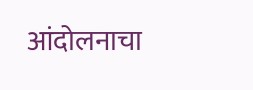आंदोलनाचा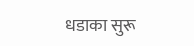धडाका सुरू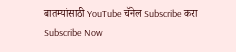बातम्यांसाठी YouTube चॅनेल Subscribe करा
Subscribe Now